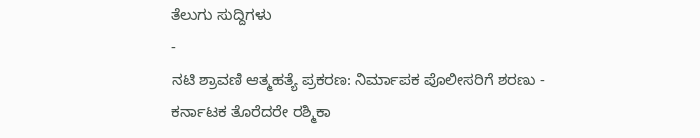ತೆಲುಗು ಸುದ್ದಿಗಳು
-
ನಟಿ ಶ್ರಾವಣಿ ಆತ್ಮಹತ್ಯೆ ಪ್ರಕರಣ: ನಿರ್ಮಾಪಕ ಪೊಲೀಸರಿಗೆ ಶರಣು -
ಕರ್ನಾಟಕ ತೊರೆದರೇ ರಶ್ಮಿಕಾ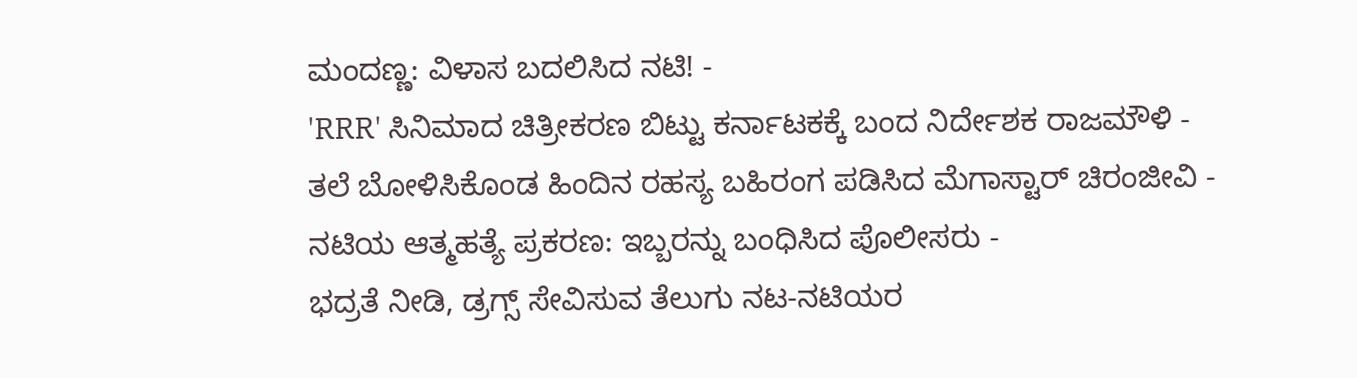ಮಂದಣ್ಣ: ವಿಳಾಸ ಬದಲಿಸಿದ ನಟಿ! -
'RRR' ಸಿನಿಮಾದ ಚಿತ್ರೀಕರಣ ಬಿಟ್ಟು ಕರ್ನಾಟಕಕ್ಕೆ ಬಂದ ನಿರ್ದೇಶಕ ರಾಜಮೌಳಿ -
ತಲೆ ಬೋಳಿಸಿಕೊಂಡ ಹಿಂದಿನ ರಹಸ್ಯ ಬಹಿರಂಗ ಪಡಿಸಿದ ಮೆಗಾಸ್ಟಾರ್ ಚಿರಂಜೀವಿ -
ನಟಿಯ ಆತ್ಮಹತ್ಯೆ ಪ್ರಕರಣ: ಇಬ್ಬರನ್ನು ಬಂಧಿಸಿದ ಪೊಲೀಸರು -
ಭದ್ರತೆ ನೀಡಿ, ಡ್ರಗ್ಸ್ ಸೇವಿಸುವ ತೆಲುಗು ನಟ-ನಟಿಯರ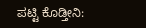ಪಟ್ಟಿ ಕೊಡ್ತೀನಿ: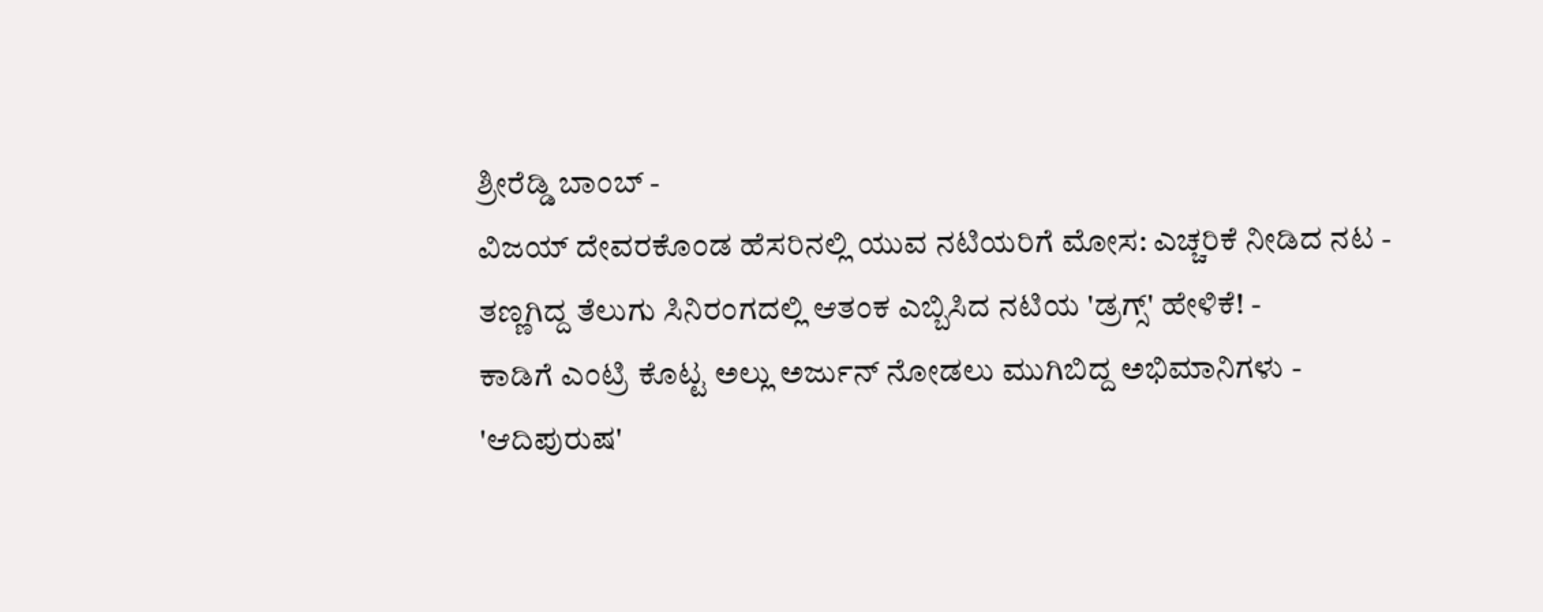ಶ್ರೀರೆಡ್ಡಿ ಬಾಂಬ್ -
ವಿಜಯ್ ದೇವರಕೊಂಡ ಹೆಸರಿನಲ್ಲಿ ಯುವ ನಟಿಯರಿಗೆ ಮೋಸ: ಎಚ್ಚರಿಕೆ ನೀಡಿದ ನಟ -
ತಣ್ಣಗಿದ್ದ ತೆಲುಗು ಸಿನಿರಂಗದಲ್ಲಿ ಆತಂಕ ಎಬ್ಬಿಸಿದ ನಟಿಯ 'ಡ್ರಗ್ಸ್' ಹೇಳಿಕೆ! -
ಕಾಡಿಗೆ ಎಂಟ್ರಿ ಕೊಟ್ಟ ಅಲ್ಲು ಅರ್ಜುನ್ ನೋಡಲು ಮುಗಿಬಿದ್ದ ಅಭಿಮಾನಿಗಳು -
'ಆದಿಪುರುಷ'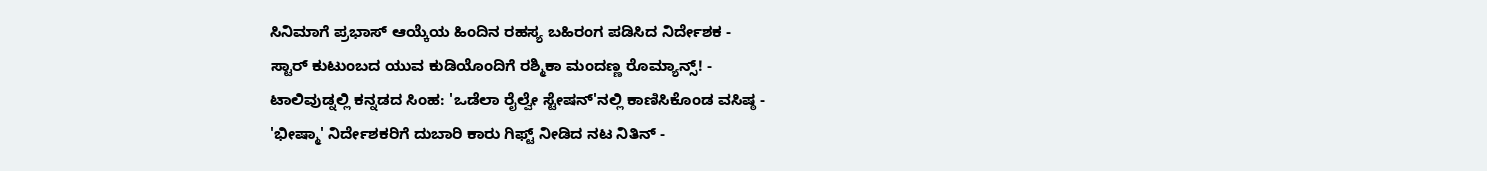ಸಿನಿಮಾಗೆ ಪ್ರಭಾಸ್ ಆಯ್ಕೆಯ ಹಿಂದಿನ ರಹಸ್ಯ ಬಹಿರಂಗ ಪಡಿಸಿದ ನಿರ್ದೇಶಕ -
ಸ್ಟಾರ್ ಕುಟುಂಬದ ಯುವ ಕುಡಿಯೊಂದಿಗೆ ರಶ್ಮಿಕಾ ಮಂದಣ್ಣ ರೊಮ್ಯಾನ್ಸ್! -
ಟಾಲಿವುಡ್ನಲ್ಲಿ ಕನ್ನಡದ ಸಿಂಹ: 'ಒಡೆಲಾ ರೈಲ್ವೇ ಸ್ಟೇಷನ್'ನಲ್ಲಿ ಕಾಣಿಸಿಕೊಂಡ ವಸಿಷ್ಠ -
'ಭೀಷ್ಮಾ' ನಿರ್ದೇಶಕರಿಗೆ ದುಬಾರಿ ಕಾರು ಗಿಫ್ಟ್ ನೀಡಿದ ನಟ ನಿತಿನ್ -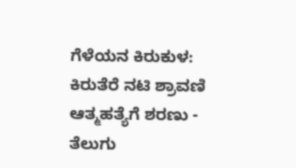ಗೆಳೆಯನ ಕಿರುಕುಳ: ಕಿರುತೆರೆ ನಟಿ ಶ್ರಾವಣಿ ಆತ್ಮಹತ್ಯೆಗೆ ಶರಣು -
ತೆಲುಗು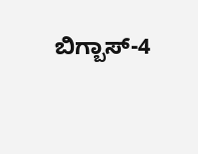ಬಿಗ್ಬಾಸ್-4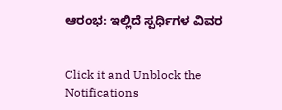ಆರಂಭ: ಇಲ್ಲಿದೆ ಸ್ಪರ್ಧಿಗಳ ವಿವರ


Click it and Unblock the Notifications